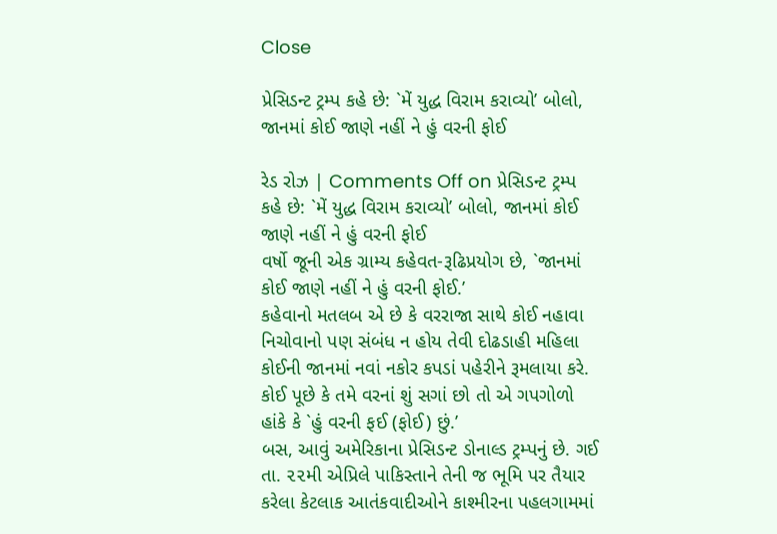Close

પ્રેસિડન્ટ ટ્રમ્પ કહે છે: `મેં યુદ્ધ વિરામ કરાવ્યો’ બોલો, જાનમાં કોઈ જાણે નહીં ને હું વરની ફોઈ

રેડ રોઝ | Comments Off on પ્રેસિડન્ટ ટ્રમ્પ કહે છે: `મેં યુદ્ધ વિરામ કરાવ્યો’ બોલો, જાનમાં કોઈ જાણે નહીં ને હું વરની ફોઈ
વર્ષો જૂની એક ગ્રામ્ય કહેવત-રૂઢિપ્રયોગ છે, `જાનમાં કોઈ જાણે નહીં ને હું વરની ફોઈ.’
કહેવાનો મતલબ એ છે કે વરરાજા સાથે કોઈ નહાવા નિચોવાનો પણ સંબંધ ન હોય તેવી દોઢડાહી મહિલા કોઈની જાનમાં નવાં નકોર કપડાં પહેરીને રૂમલાયા કરે. કોઈ પૂછે કે તમે વરનાં શું સગાં છો તો એ ગપગોળો હાંકે કે `હું વરની ફઈ (ફોઈ) છું.’
બસ, આવું અમેરિકાના પ્રેસિડન્ટ ડોનાલ્ડ ટ્રમ્પનું છે. ગઈ તા. ૨૨મી એપ્રિલે પાકિસ્તાને તેની જ ભૂમિ પર તૈયાર કરેલા કેટલાક આતંકવાદીઓને કાશ્મીરના પહલગામમાં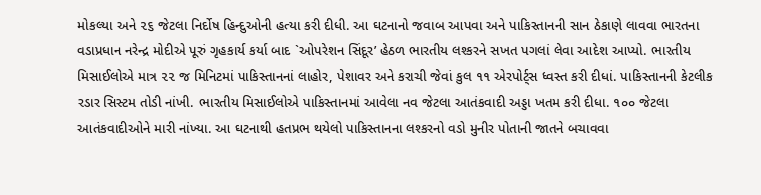મોકલ્યા અને ૨૬ જેટલા નિર્દોષ હિન્દુઓની હત્યા કરી દીધી. આ ઘટનાનો જવાબ આપવા અને પાકિસ્તાનની સાન ઠેકાણે લાવવા ભારતના વડાપ્રધાન નરેન્દ્ર મોદીએ પૂરું ગૃહકાર્ય કર્યા બાદ `ઓપરેશન સિંદૂર’ હેઠળ ભારતીય લશ્કરને સખત પગલાં લેવા આદેશ આપ્યો. ભારતીય મિસાઈલોએ માત્ર ૨૨ જ મિનિટમાં પાકિસ્તાનનાં લાહોર, પેશાવર અને કરાચી જેવાં કુલ ૧૧ એરપોર્ટ્સ ધ્વસ્ત કરી દીધાં. પાકિસ્તાનની કેટલીક રડાર સિસ્ટમ તોડી નાંખી. ભારતીય મિસાઈલોએ પાકિસ્તાનમાં આવેલા નવ જેટલા આતંકવાદી અડ્ડા ખતમ કરી દીધા. ૧૦૦ જેટલા આતંકવાદીઓને મારી નાંખ્યા. આ ઘટનાથી હતપ્રભ થયેલો પાકિસ્તાનના લશ્કરનો વડો મુનીર પોતાની જાતને બચાવવા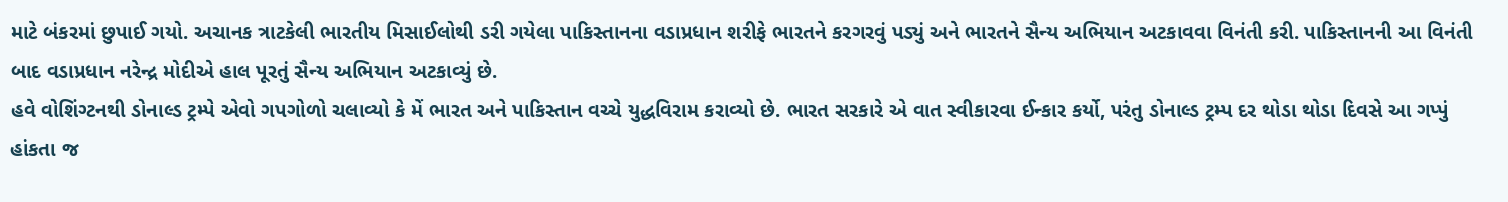માટે બંકરમાં છુપાઈ ગયો. અચાનક ત્રાટકેલી ભારતીય મિસાઈલોથી ડરી ગયેલા પાકિસ્તાનના વડાપ્રધાન શરીફે ભારતને કરગરવું પડ્યું અને ભારતને સૈન્ય અભિયાન અટકાવવા વિનંતી કરી. પાકિસ્તાનની આ વિનંતી બાદ વડાપ્રધાન નરેન્દ્ર મોદીએ હાલ પૂરતું સૈન્ય અભિયાન અટકાવ્યું છે.
હવે વોશિંગ્ટનથી ડોનાલ્ડ ટ્રમ્પે એવો ગપગોળો ચલાવ્યો કે મેં ભારત અને પાકિસ્તાન વચ્ચે યુદ્ધવિરામ કરાવ્યો છે. ભારત સરકારે એ વાત સ્વીકારવા ઈન્કાર કર્યો, પરંતુ ડોનાલ્ડ ટ્રમ્પ દર થોડા થોડા દિવસે આ ગપ્પું હાંકતા જ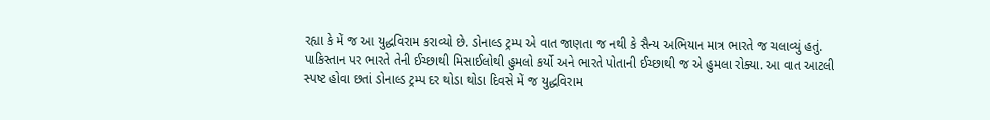રહ્યા કે મેં જ આ યુદ્ધવિરામ કરાવ્યો છે. ડોનાલ્ડ ટ્રમ્પ એ વાત જાણતા જ નથી કે સૈન્ય અભિયાન માત્ર ભારતે જ ચલાવ્યું હતું. પાકિસ્તાન પર ભારતે તેની ઈચ્છાથી મિસાઈલોથી હુમલો કર્યો અને ભારતે પોતાની ઈચ્છાથી જ એ હુમલા રોક્યા. આ વાત આટલી સ્પષ્ટ હોવા છતાં ડોનાલ્ડ ટ્રમ્પ દર થોડા થોડા દિવસે મેં જ યુદ્ધવિરામ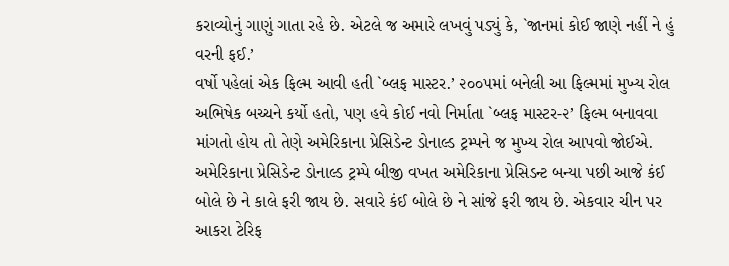કરાવ્યોનું ગાણું ગાતા રહે છે. એટલે જ અમારે લખવું પડ્યું કે, `જાનમાં કોઈ જાણે નહીં ને હું વરની ફઈ.’
વર્ષો પહેલાં એક ફિલ્મ આવી હતી `બ્લફ માસ્ટર.’ ૨૦૦૫માં બનેલી આ ફિલ્મમાં મુખ્ય રોલ અભિષેક બચ્ચને કર્યો હતો, પણ હવે કોઈ નવો નિર્માતા `બ્લફ માસ્ટર-૨’ ફિલ્મ બનાવવા માંગતો હોય તો તેણે અમેરિકાના પ્રેસિડેન્ટ ડોનાલ્ડ ટ્રમ્પને જ મુખ્ય રોલ આપવો જોઈએ. અમેરિકાના પ્રેસિડેન્ટ ડોનાલ્ડ ટ્રમ્પે બીજી વખત અમેરિકાના પ્રેસિડન્ટ બન્યા પછી આજે કંઈ બોલે છે ને કાલે ફરી જાય છે. સવારે કંઈ બોલે છે ને સાંજે ફરી જાય છે. એકવાર ચીન પર આકરા ટેરિફ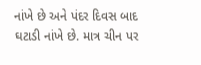નાંખે છે અને પંદર દિવસ બાદ ઘટાડી નાંખે છે. માત્ર ચીન પર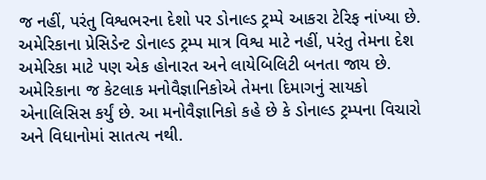જ નહીં, પરંતુ વિશ્વભરના દેશો પર ડોનાલ્ડ ટ્રમ્પે આકરા ટેરિફ નાંખ્યા છે. અમેરિકાના પ્રેસિડેન્ટ ડોનાલ્ડ ટ્રમ્પ માત્ર વિશ્વ માટે નહીં, પરંતુ તેમના દેશ અમેરિકા માટે પણ એક હોનારત અને લાયેબિલિટી બનતા જાય છે.
અમેરિકાના જ કેટલાક મનોવૈજ્ઞાનિકોએ તેમના દિમાગનું સાયકો એનાલિસિસ કર્યું છે. આ મનોવૈજ્ઞાનિકો કહે છે કે ડોનાલ્ડ ટ્રમ્પના વિચારો અને વિધાનોમાં સાતત્ય નથી.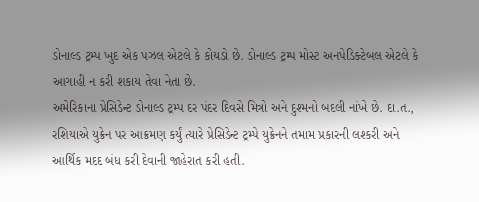ડોનાલ્ડ ટ્રમ્પ ખુદ એક પઝલ એટલે કે કોયડો છે. ડોનાલ્ડ ટ્રમ્પ મોસ્ટ અનપેડિક્ટેબલ એટલે કે આગાહી ન કરી શકાય તેવા નેતા છે.
અમેરિકાના પ્રેસિડેન્ટ ડોનાલ્ડ ટ્રમ્પ દર પંદર દિવસે મિત્રો અને દુશ્મનો બદલી નાંખે છે. દા.ત., રશિયાએ યુક્રેન પર આક્રમણ કર્યું ત્યારે પ્રેસિડેન્ટ ટ્રમ્પે યુક્રેનને તમામ પ્રકારની લશ્કરી અને આર્થિક મદદ બંધ કરી દેવાની જાહેરાત કરી હતી.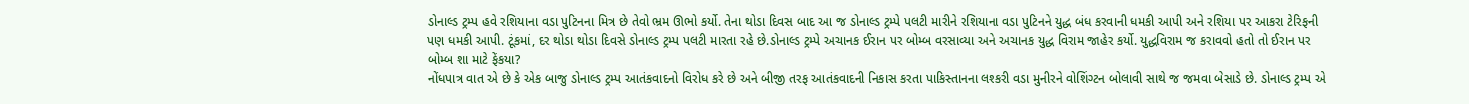ડોનાલ્ડ ટ્રમ્પ હવે રશિયાના વડા પુટિનના મિત્ર છે તેવો ભ્રમ ઊભો કર્યો. તેના થોડા દિવસ બાદ આ જ ડોનાલ્ડ ટ્રમ્પે પલટી મારીને રશિયાના વડા પુટિનને યુદ્ધ બંધ કરવાની ધમકી આપી અને રશિયા પર આકરા ટેરિફની પણ ધમકી આપી. ટૂંકમાં, દર થોડા થોડા દિવસે ડોનાલ્ડ ટ્રમ્પ પલટી મારતા રહે છે.ડોનાલ્ડ ટ્રમ્પે અચાનક ઈરાન પર બોમ્બ વરસાવ્યા અને અચાનક યુદ્ધ વિરામ જાહેર કર્યો. યુદ્ધવિરામ જ કરાવવો હતો તો ઈરાન પર બોમ્બ શા માટે ફેંકયા?
નોંધપાત્ર વાત એ છે કે એક બાજુ ડોનાલ્ડ ટ્રમ્પ આતંકવાદનો વિરોધ કરે છે અને બીજી તરફ આતંકવાદની નિકાસ કરતા પાકિસ્તાનના લશ્કરી વડા મુનીરને વોશિંગ્ટન બોલાવી સાથે જ જમવા બેસાડે છે. ડોનાલ્ડ ટ્રમ્પ એ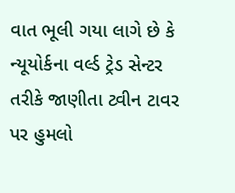વાત ભૂલી ગયા લાગે છે કે ન્યૂયોર્કના વર્લ્ડ ટ્રેડ સેન્ટર તરીકે જાણીતા ટ્વીન ટાવર પર હુમલો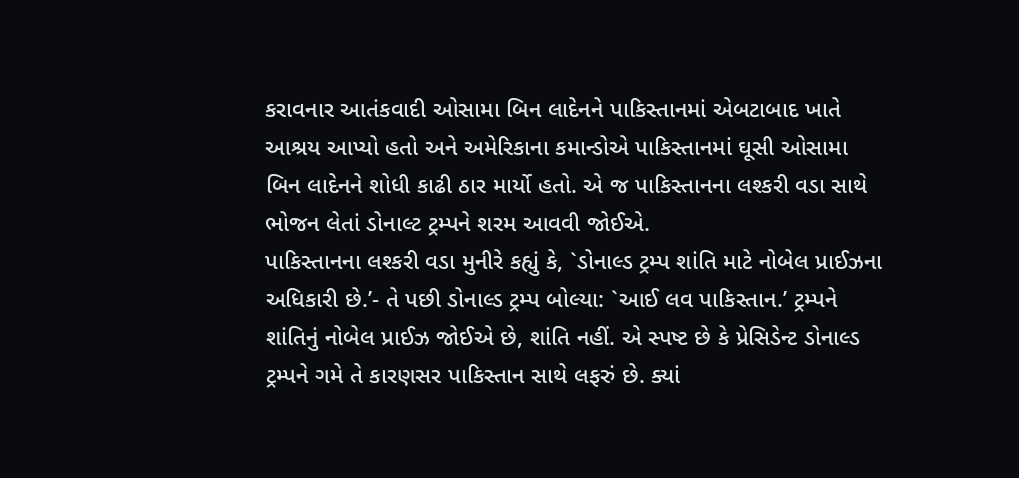કરાવનાર આતંકવાદી ઓસામા બિન લાદેનને પાકિસ્તાનમાં એબટાબાદ ખાતે આશ્રય આપ્યો હતો અને અમેરિકાના કમાન્ડોએ પાકિસ્તાનમાં ઘૂસી ઓસામા બિન લાદેનને શોધી કાઢી ઠાર માર્યો હતો. એ જ પાકિસ્તાનના લશ્કરી વડા સાથે ભોજન લેતાં ડોનાલ્ટ ટ્રમ્પને શરમ આવવી જોઈએ.
પાકિસ્તાનના લશ્કરી વડા મુનીરે કહ્યું કે, `ડોનાલ્ડ ટ્રમ્પ શાંતિ માટે નોબેલ પ્રાઈઝના અધિકારી છે.’- તે પછી ડોનાલ્ડ ટ્રમ્પ બોલ્યા: `આઈ લવ પાકિસ્તાન.’ ટ્રમ્પને શાંતિનું નોબેલ પ્રાઈઝ જોઈએ છે, શાંતિ નહીં. એ સ્પષ્ટ છે કે પ્રેસિડેન્ટ ડોનાલ્ડ ટ્રમ્પને ગમે તે કારણસર પાકિસ્તાન સાથે લફરું છે. ક્યાં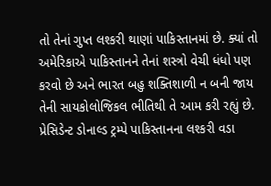તો તેનાં ગુપ્ત લશ્કરી થાણાં પાકિસ્તાનમાં છે. ક્યાં તો અમેરિકાએ પાકિસ્તાનને તેનાં શસ્ત્રો વેચી ધંધો પણ કરવો છે અને ભારત બહુ શક્તિશાળી ન બની જાય તેની સાયકોલોજિકલ ભીતિથી તે આમ કરી રહ્યું છે.
પ્રેસિડેન્ટ ડોનાલ્ડ ટ્રમ્પે પાકિસ્તાનના લશ્કરી વડા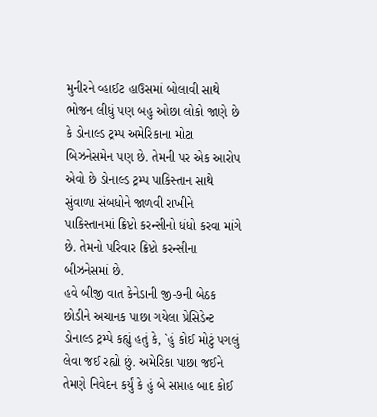મુનીરને વ્હાઈટ હાઉસમાં બોલાવી સાથે ભોજન લીધું પણ બહુ ઓછા લોકો જાણે છે કે ડોનાલ્ડ ટ્રમ્પ અમેરિકાના મોટા બિઝનેસમેન પણ છે. તેમની પર એક આરોપ એવો છે ડોનાલ્ડ ટ્રમ્પ પાકિસ્તાન સાથે સુંવાળા સંબધોને જાળવી રાખીને પાકિસ્તાનમાં ક્રિપ્ટો કરન્સીનો ધંધો કરવા માંગે છે. તેમનો પરિવાર ક્રિપ્ટો કરન્સીના બીઝનેસમાં છે.
હવે બીજી વાત કેનેડાની જી-૭ની બેઠક છોડીને અચાનક પાછા ગયેલા પ્રેસિડેન્ટ ડોનાલ્ડ ટ્રમ્પે કહ્યું હતું કે, `હું કોઈ મોટું પગલું લેવા જઈ રહ્યો છું. અમેરિકા પાછા જઈને તેમણે નિવેદન કર્યું કે હું બે સપ્તાહ બાદ કોઈ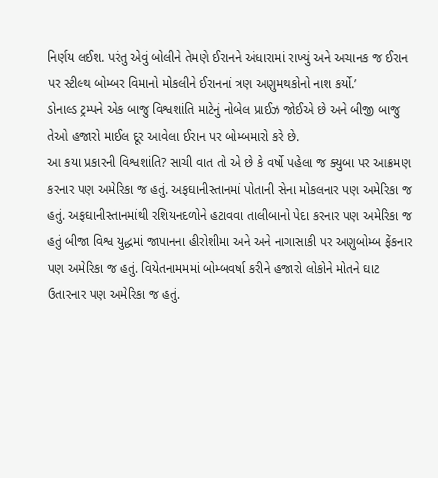નિર્ણય લઈશ. પરંતુ એવું બોલીને તેમણે ઈરાનને અંધારામાં રાખ્યું અને અચાનક જ ઈરાન પર સ્ટીલ્થ બોમ્બર વિમાનો મોકલીને ઈરાનનાં ત્રણ અણુમથકોનો નાશ કર્યો.’
ડોનાલ્ડ ટ્રમ્પને એક બાજુ વિશ્વશાંતિ માટેનું નોબેલ પ્રાઈઝ જોઈએ છે અને બીજી બાજુ તેઓ હજારો માઈલ દૂર આવેલા ઈરાન પર બોમ્બમારો કરે છે.
આ કયા પ્રકારની વિશ્વશાંતિ? સાચી વાત તો એ છે કે વર્ષો પહેલા જ ક્યુબા પર આક્રમણ કરનાર પણ અમેરિકા જ હતું. અફઘાનીસ્તાનમાં પોતાની સેના મોકલનાર પણ અમેરિકા જ હતું. અફઘાનીસ્તાનમાંથી રશિયનદળોને હટાવવા તાલીબાનો પેદા કરનાર પણ અમેરિકા જ હતું બીજા વિશ્વ યુદ્ધમાં જાપાનના હીરોશીમા અને અને નાગાસાકી પર અણુબોમ્બ ફેંકનાર પણ અમેરિકા જ હતું. વિયેતનામમમાં બોમ્બવર્ષા કરીને હજારો લોકોને મોતને ઘાટ ઉતારનાર પણ અમેરિકા જ હતું.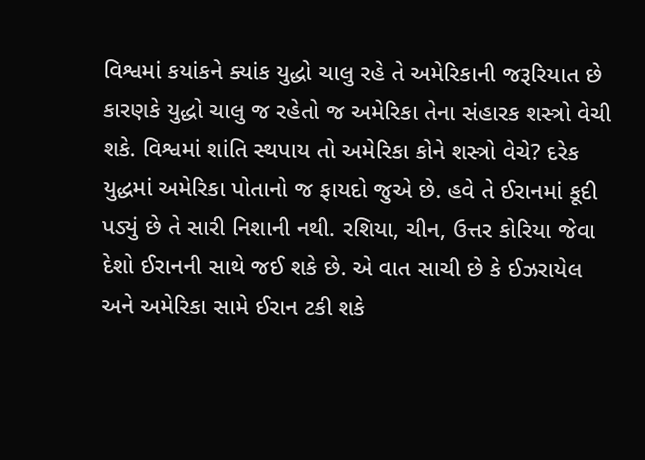વિશ્વમાં કયાંકને ક્યાંક યુદ્ધો ચાલુ રહે તે અમેરિકાની જરૂરિયાત છે કારણકે યુદ્ધો ચાલુ જ રહેતો જ અમેરિકા તેના સંહારક શસ્ત્રો વેચી શકે. વિશ્વમાં શાંતિ સ્થપાય તો અમેરિકા કોને શસ્ત્રો વેચે? દરેક યુદ્ધમાં અમેરિકા પોતાનો જ ફાયદો જુએ છે. હવે તે ઈરાનમાં કૂદી પડ્યું છે તે સારી નિશાની નથી. રશિયા, ચીન, ઉત્તર કોરિયા જેવા દેશો ઈરાનની સાથે જઈ શકે છે. એ વાત સાચી છે કે ઈઝરાયેલ અને અમેરિકા સામે ઈરાન ટકી શકે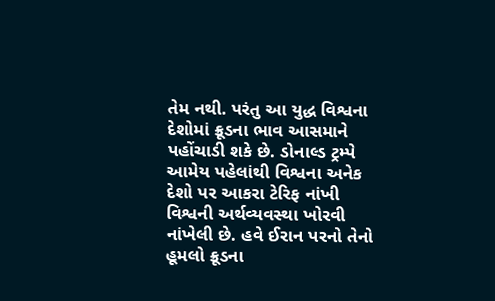તેમ નથી. પરંતુ આ યુદ્ધ વિશ્વના દેશોમાં ક્રૂડના ભાવ આસમાને પહોંચાડી શકે છે. ડોનાલ્ડ ટ્રમ્પે આમેય પહેલાંથી વિશ્વના અનેક દેશો પર આકરા ટેરિફ નાંખી વિશ્વની અર્થવ્યવસ્થા ખોરવી નાંખેલી છે. હવે ઈરાન પરનો તેનો હૂમલો ક્રૂડના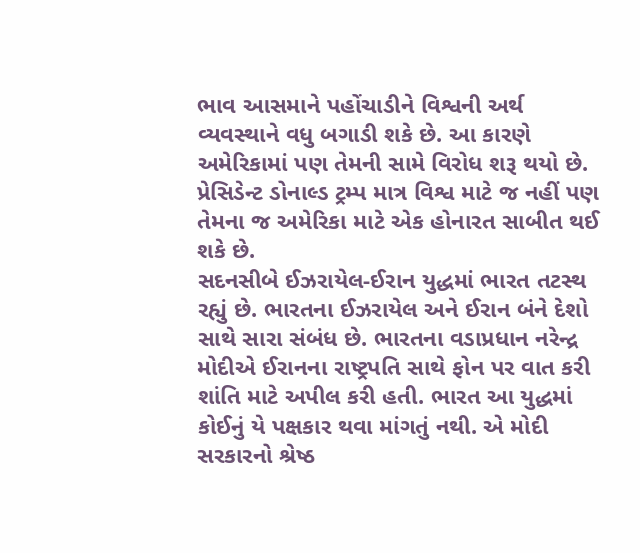ભાવ આસમાને પહોંચાડીને વિશ્વની અર્થ વ્યવસ્થાને વધુ બગાડી શકે છે. આ કારણે અમેરિકામાં પણ તેમની સામે વિરોધ શરૂ થયો છે.
પ્રેસિડેન્ટ ડોનાલ્ડ ટ્રમ્પ માત્ર વિશ્વ માટે જ નહીં પણ તેમના જ અમેરિકા માટે એક હોનારત સાબીત થઈ શકે છે.
સદનસીબે ઈઝરાયેલ-ઈરાન યુદ્ધમાં ભારત તટસ્થ રહ્યું છે. ભારતના ઈઝરાયેલ અને ઈરાન બંને દેશો સાથે સારા સંબંધ છે. ભારતના વડાપ્રધાન નરેન્દ્ર મોદીએ ઈરાનના રાષ્ટ્રપતિ સાથે ફોન પર વાત કરી શાંતિ માટે અપીલ કરી હતી. ભારત આ યુદ્ધમાં કોઈનું યે પક્ષકાર થવા માંગતું નથી. એ મોદી સરકારનો શ્રેષ્ઠ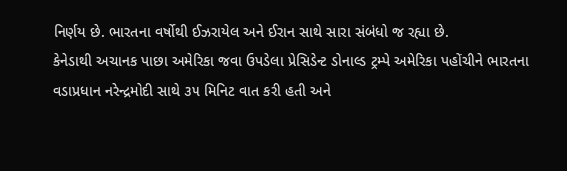નિર્ણય છે. ભારતના વર્ષોથી ઈઝરાયેલ અને ઈરાન સાથે સારા સંબંધો જ રહ્યા છે.
કેનેડાથી અચાનક પાછા અમેરિકા જવા ઉપડેલા પ્રેસિડેન્ટ ડોનાલ્ડ ટ્રમ્પે અમેરિકા પહોંચીને ભારતના વડાપ્રધાન નરેન્દ્રમોદી સાથે ૩૫ મિનિટ વાત કરી હતી અને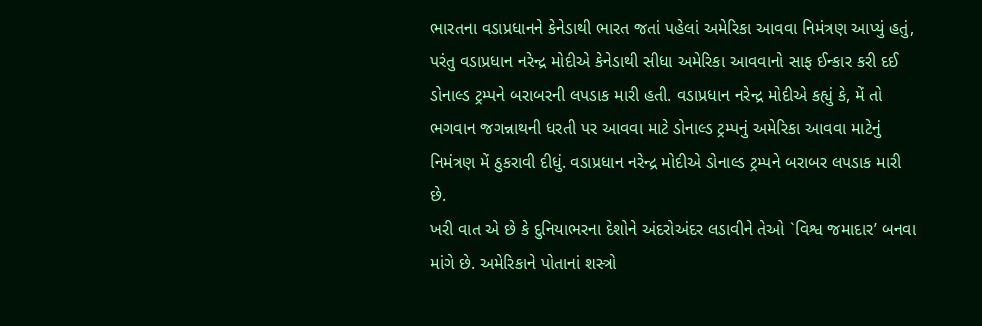ભારતના વડાપ્રધાનને કેનેડાથી ભારત જતાં પહેલાં અમેરિકા આવવા નિમંત્રણ આપ્યું હતું, પરંતુ વડાપ્રધાન નરેન્દ્ર મોદીએ કેનેડાથી સીધા અમેરિકા આવવાનો સાફ ઈન્કાર કરી દઈ ડોનાલ્ડ ટ્રમ્પને બરાબરની લપડાક મારી હતી. વડાપ્રધાન નરેન્દ્ર મોદીએ કહ્યું કે, મેં તો ભગવાન જગન્નાથની ધરતી પર આવવા માટે ડોનાલ્ડ ટ્રમ્પનું અમેરિકા આવવા માટેનું નિમંત્રણ મેં ઠુકરાવી દીધું. વડાપ્રધાન નરેન્દ્ર મોદીએ ડોનાલ્ડ ટ્રમ્પને બરાબર લપડાક મારી છે.
ખરી વાત એ છે કે દુનિયાભરના દેશોને અંદરોઅંદર લડાવીને તેઓ `વિશ્વ જમાદાર’ બનવા માંગે છે. અમેરિકાને પોતાનાં શસ્ત્રો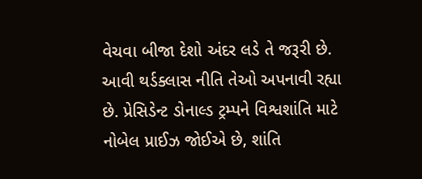વેચવા બીજા દેશો અંદર લડે તે જરૂરી છે. આવી થર્ડક્લાસ નીતિ તેઓ અપનાવી રહ્યા છે. પ્રેસિડેન્ટ ડોનાલ્ડ ટ્રમ્પને વિશ્વશાંતિ માટે નોબેલ પ્રાઈઝ જોઈએ છે, શાંતિ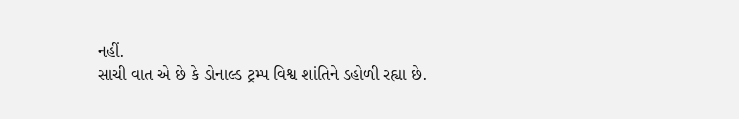નહીં.
સાચી વાત એ છે કે ડોનાલ્ડ ટ્રમ્પ વિશ્વ શાંતિને ડહોળી રહ્યા છે.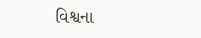વિશ્વના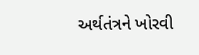અર્થતંત્રને ખોરવી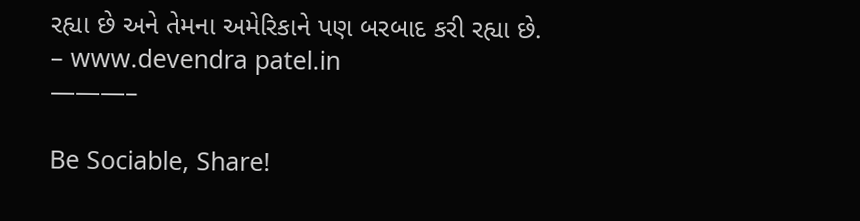રહ્યા છે અને તેમના અમેરિકાને પણ બરબાદ કરી રહ્યા છે.
– www.devendra patel.in
———–

Be Sociable, Share!